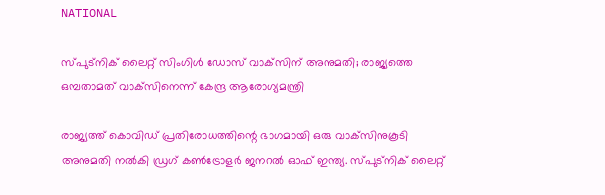NATIONAL

സ്പുട്‌നിക് ലൈറ്റ് സിംഗിള്‍ ഡോസ് വാക്‌സിന് അനുമതി; രാജ്യത്തെ ഒമ്പതാമത് വാക്‌സിനെന്ന് കേന്ദ്ര ആരോഗ്യമന്ത്രി

രാജ്യത്ത് കൊവിഡ് പ്രതിരോധത്തിന്റെ ഭാഗമായി ഒരു വാക്‌സിനുകൂടി അനുമതി നല്‍കി ഡ്രഗ് കണ്‍ട്രോളര്‍ ജനറല്‍ ഓഫ് ഇന്ത്യ. സ്പുട്‌നിക് ലൈറ്റ്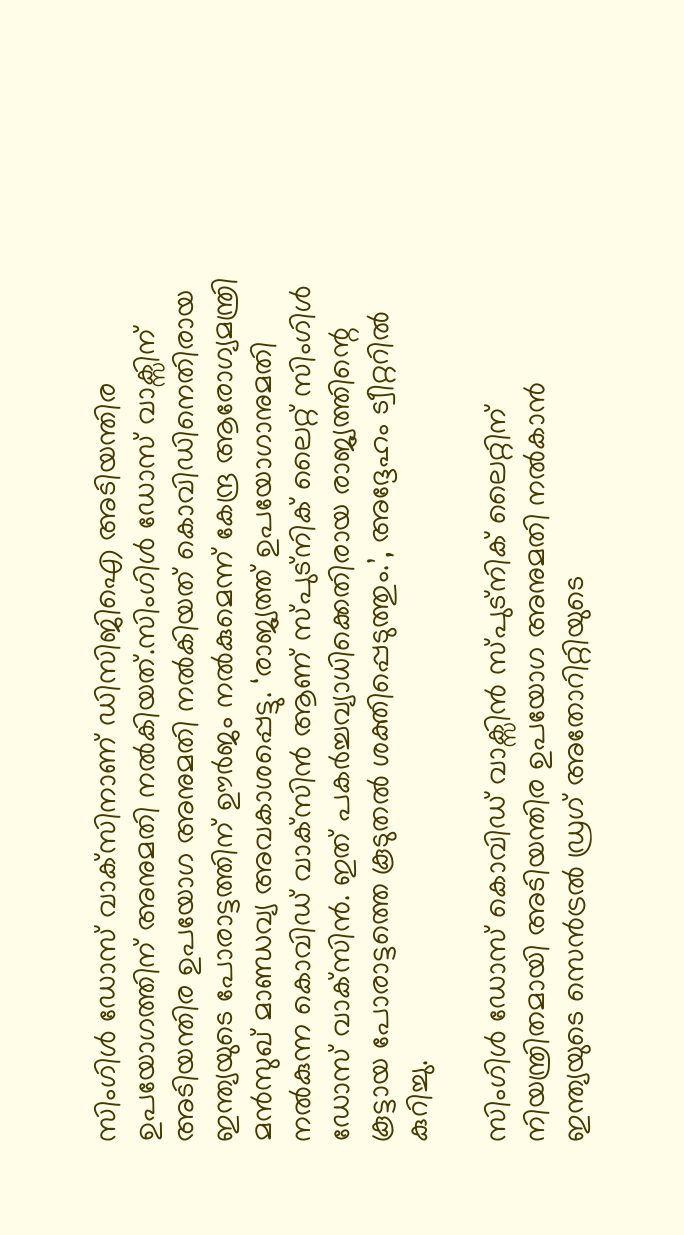സിംഗിള്‍ ഡോസ് വാക്‌സിനാണ് ഡിസിജിഐ അടിയന്തിര ഉപയോഗത്തിന് അനുമതി നല്‍കിയത്.സിംഗിള്‍ ഡോസ് വാക്സിന് അടിയന്തിര ഉപയോഗ അനുമതി നല്‍കിയത് കൊവിഡിനെതിരായ ഇന്ത്യയുടെ പോരാട്ടത്തിന് ഊര്‍ജം നല്‍കുമെന്ന് കേന്ദ്ര ആരോഗ്യമന്ത്രി മന്‍സുഖ് മാണ്ഡവ്യ അവകാശപ്പെട്ടു. ‘രാജ്യത്ത് ഉപയോഗാനുമതി നല്‍കുന്ന കൊവിഡ് വാക്‌സിന്‍ ആണ് സ്പുട്‌നിക് ലൈറ്റ് സിംഗിള്‍ ഡോസ് വാക്‌സിൻ. ഇത് പകര്‍ച്ചവ്യാധിക്കെതിരായ രാജ്യത്തിന്റെ കൂട്ടായ പോരാട്ടത്തെ കൂടുതല്‍ ശക്തിപ്പെടുത്തും.’, അദ്ദേഹം ട്വീറ്ററില്‍ കുറിച്ചു.

സിംഗിള്‍ ഡോസ് കൊവിഡ് വാക്സിന്‍ സ്പുട്നിക് ലൈറ്റിന് നിയന്ത്രിതമായി അടിയന്തിര ഉപയോഗ അനുമതി നല്‍കാന്‍ ഇന്ത്യയുടെ സെന്‍ട്രല്‍ ഡ്രഗ് അതോറിറ്റിയുടെ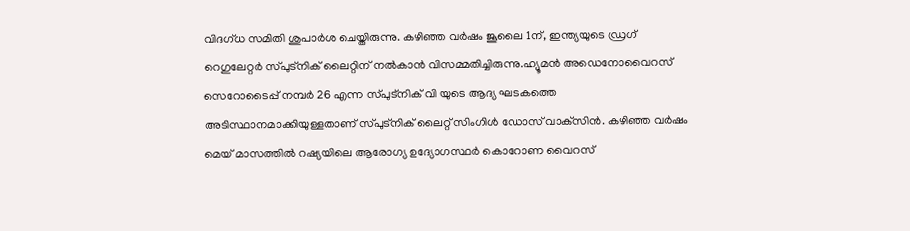വിദഗ്ധ സമിതി ശുപാര്‍ശ ചെയ്തിരുന്നു. കഴിഞ്ഞ വര്‍ഷം ജൂലൈ 1ന്, ഇന്ത്യയുടെ ഡ്രഗ് റെഗുലേറ്റര്‍ സ്പുട്‌നിക് ലൈറ്റിന് നല്‍കാന്‍ വിസമ്മതിച്ചിരുന്നു.ഹ്യൂമന്‍ അഡെനോവൈറസ് സെറോടൈപ്പ് നമ്പര്‍ 26 എന്ന സ്പുട്നിക് വി യുടെ ആദ്യ ഘടകത്തെ അടിസ്ഥാനമാക്കിയുള്ളതാണ് സ്പുട്നിക് ലൈറ്റ് സിംഗിള്‍ ഡോസ് വാക്‌സിന്‍. കഴിഞ്ഞ വര്‍ഷം മെയ് മാസത്തില്‍ റഷ്യയിലെ ആരോഗ്യ ഉദ്യോഗസ്ഥര്‍ കൊറോണ വൈറസ്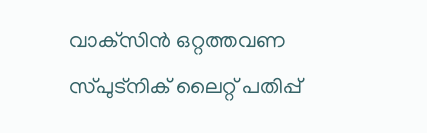വാക്‌സിന്‍ ഒറ്റത്തവണ സ്പുട്‌നിക് ലൈറ്റ് പതിപ്പ്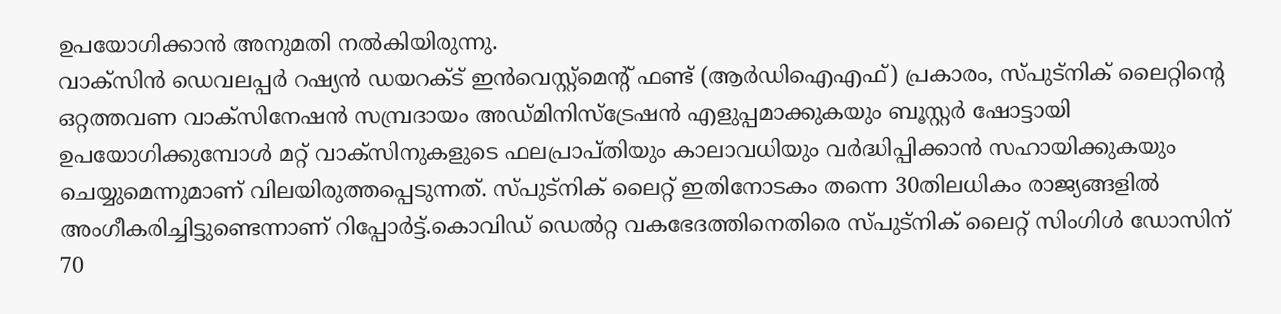ഉപയോഗിക്കാന്‍ അനുമതി നല്‍കിയിരുന്നു.
വാക്‌സിന്‍ ഡെവലപ്പര്‍ റഷ്യന്‍ ഡയറക്ട് ഇന്‍വെസ്റ്റ്മെന്റ് ഫണ്ട് (ആര്‍ഡിഐഎഫ്) പ്രകാരം, സ്പുട്‌നിക് ലൈറ്റിന്റെ ഒറ്റത്തവണ വാക്‌സിനേഷന്‍ സമ്പ്രദായം അഡ്മിനിസ്‌ട്രേഷന്‍ എളുപ്പമാക്കുകയും ബൂസ്റ്റര്‍ ഷോട്ടായി ഉപയോഗിക്കുമ്പോള്‍ മറ്റ് വാക്‌സിനുകളുടെ ഫലപ്രാപ്തിയും കാലാവധിയും വര്‍ദ്ധിപ്പിക്കാന്‍ സഹായിക്കുകയും ചെയ്യുമെന്നുമാണ് വിലയിരുത്തപ്പെടുന്നത്. സ്പുട്‌നിക് ലൈറ്റ് ഇതിനോടകം തന്നെ 30തിലധികം രാജ്യങ്ങളില്‍ അംഗീകരിച്ചിട്ടുണ്ടെന്നാണ് റിപ്പോര്‍ട്ട്.കൊവിഡ് ഡെല്‍റ്റ വകഭേദത്തിനെതിരെ സ്പുട്‌നിക് ലൈറ്റ് സിംഗിള്‍ ഡോസിന് 70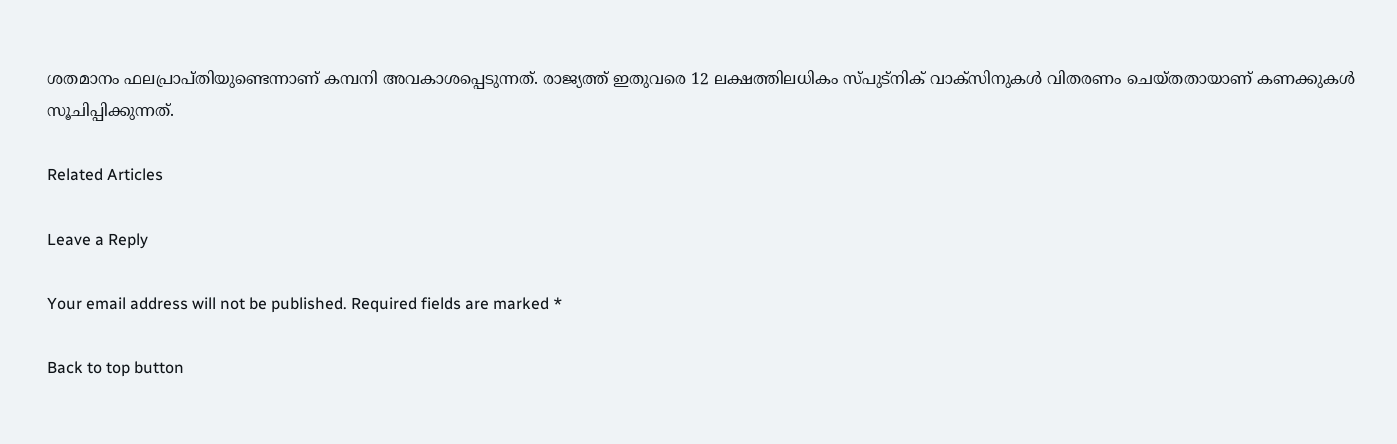ശതമാനം ഫലപ്രാപ്തിയുണ്ടെന്നാണ് കമ്പനി അവകാശപ്പെടുന്നത്. രാജ്യത്ത് ഇതുവരെ 12 ലക്ഷത്തിലധികം സ്പുട്നിക് വാക്‌സിനുകള്‍ വിതരണം ചെയ്തതായാണ് കണക്കുകള്‍ സൂചിപ്പിക്കുന്നത്.

Related Articles

Leave a Reply

Your email address will not be published. Required fields are marked *

Back to top button